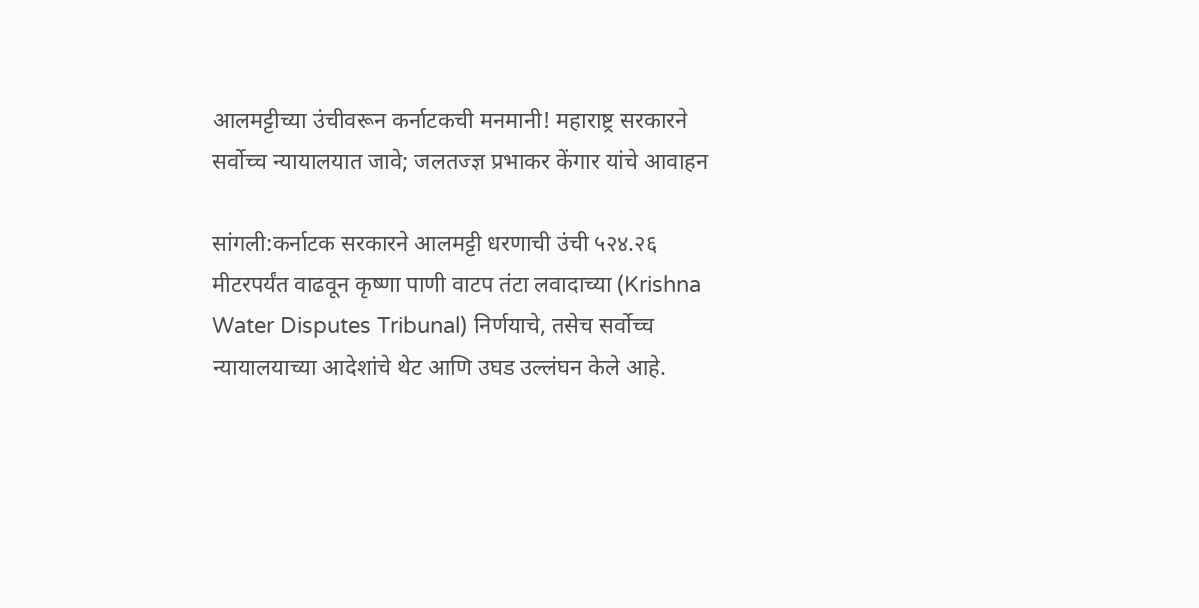आलमट्टीच्या उंचीवरून कर्नाटकची मनमानी! महाराष्ट्र सरकारने सर्वोच्च न्यायालयात जावे; जलतज्ज्ञ प्रभाकर केंगार यांचे आवाहन

सांगली:कर्नाटक सरकारने आलमट्टी धरणाची उंची ५२४.२६ मीटरपर्यंत वाढवून कृष्णा पाणी वाटप तंटा लवादाच्या (Krishna Water Disputes Tribunal) निर्णयाचे, तसेच सर्वोच्च न्यायालयाच्या आदेशांचे थेट आणि उघड उल्लंघन केले आहे.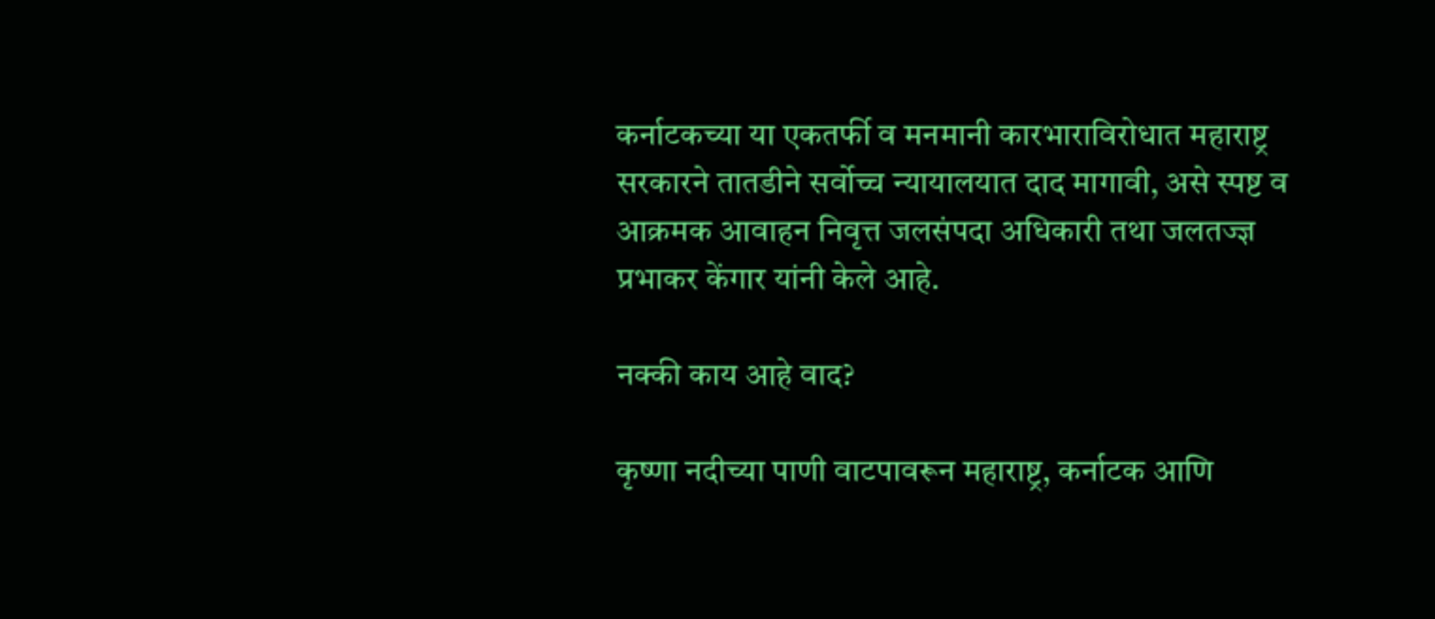कर्नाटकच्या या एकतर्फी व मनमानी कारभाराविरोधात महाराष्ट्र सरकारने तातडीने सर्वोच्च न्यायालयात दाद मागावी, असे स्पष्ट व आक्रमक आवाहन निवृत्त जलसंपदा अधिकारी तथा जलतज्ज्ञ प्रभाकर केंगार यांनी केले आहे.

नक्की काय आहे वाद?

कृष्णा नदीच्या पाणी वाटपावरून महाराष्ट्र, कर्नाटक आणि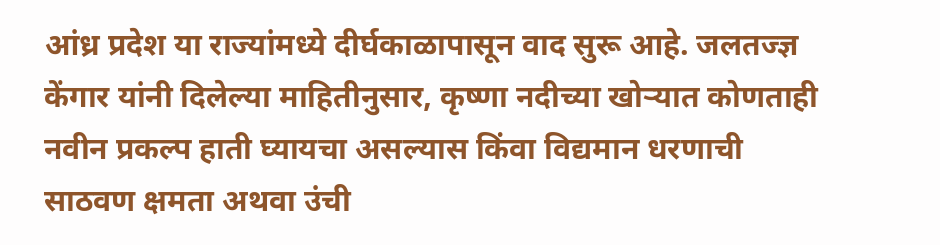आंध्र प्रदेश या राज्यांमध्ये दीर्घकाळापासून वाद सुरू आहे. जलतज्ज्ञ केंगार यांनी दिलेल्या माहितीनुसार, कृष्णा नदीच्या खोऱ्यात कोणताही नवीन प्रकल्प हाती घ्यायचा असल्यास किंवा विद्यमान धरणाची साठवण क्षमता अथवा उंची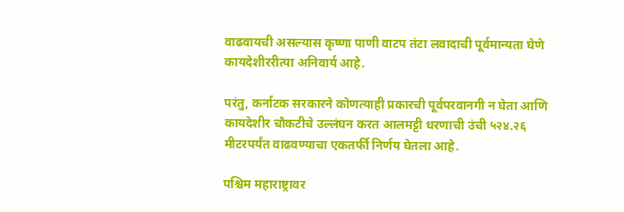वाढवायची असल्यास कृष्णा पाणी वाटप तंटा लवादाची पूर्वमान्यता घेणे कायदेशीररीत्या अनिवार्य आहे.

परंतु, कर्नाटक सरकारने कोणत्याही प्रकारची पूर्वपरवानगी न घेता आणि कायदेशीर चौकटीचे उल्लंघन करत आलमट्टी धरणाची उंची ५२४.२६ मीटरपर्यंत वाढवण्याचा एकतर्फी निर्णय घेतला आहे.

पश्चिम महाराष्ट्रावर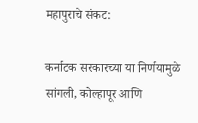महापुराचे संकट:

कर्नाटक सरकारच्या या निर्णयामुळे सांगली, कोल्हापूर आणि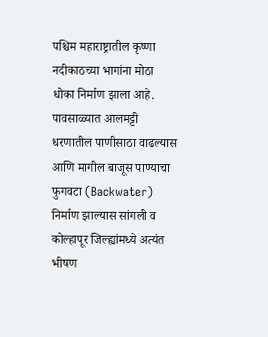पश्चिम महाराष्ट्रातील कृष्णा नदीकाठच्या भागांना मोठा धोका निर्माण झाला आहे. पावसाळ्यात आलमट्टी धरणातील पाणीसाठा वाढल्यास आणि मागील बाजूस पाण्याचा फुगवटा (Backwater) निर्माण झाल्यास सांगली व कोल्हापूर जिल्ह्यांमध्ये अत्यंत भीषण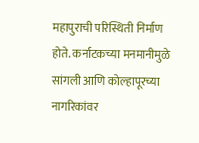महापुराची परिस्थिती निर्माण होते. कर्नाटकच्या मनमानीमुळे सांगली आणि कोल्हापूरच्या नागरिकांवर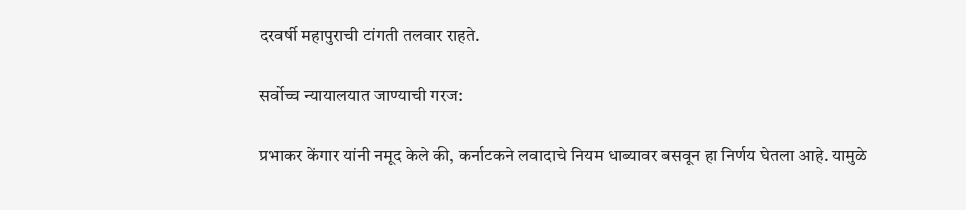दरवर्षी महापुराची टांगती तलवार राहते.

सर्वोच्च न्यायालयात जाण्याची गरज:

प्रभाकर केंगार यांनी नमूद केले की, कर्नाटकने लवादाचे नियम धाब्यावर बसवून हा निर्णय घेतला आहे. यामुळे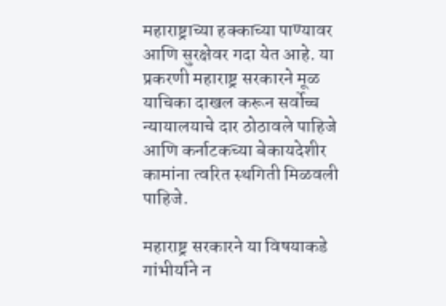महाराष्ट्राच्या हक्काच्या पाण्यावर आणि सुरक्षेवर गदा येत आहे. या प्रकरणी महाराष्ट्र सरकारने मूळ याचिका दाखल करून सर्वोच्च न्यायालयाचे दार ठोठावले पाहिजे आणि कर्नाटकच्या बेकायदेशीर कामांना त्वरित स्थगिती मिळवली पाहिजे.

महाराष्ट्र सरकारने या विषयाकडे गांभीर्याने न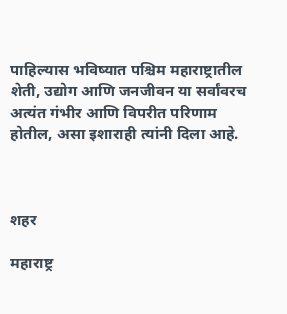पाहिल्यास भविष्यात पश्चिम महाराष्ट्रातील शेती, उद्योग आणि जनजीवन या सर्वांवरच अत्यंत गंभीर आणि विपरीत परिणाम होतील, असा इशाराही त्यांनी दिला आहे.



शहर

महाराष्ट्र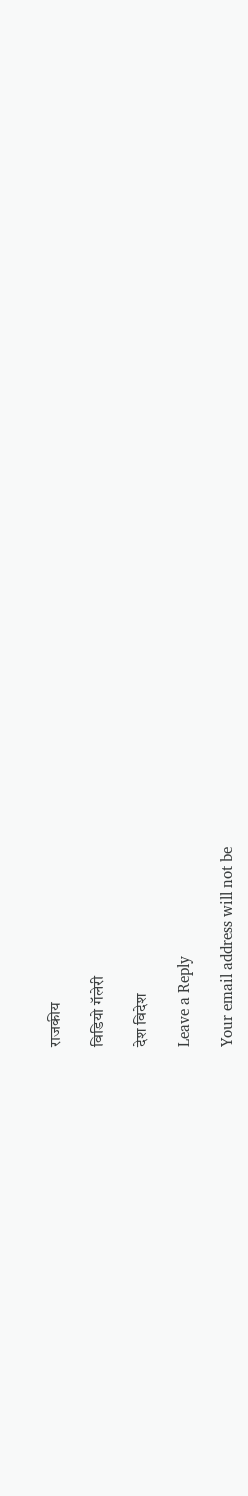राजकीय

विडियो गॅलेरी

देश विदेश

Leave a Reply

Your email address will not be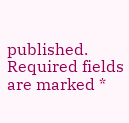published. Required fields are marked *